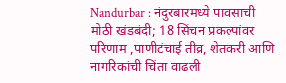Nandurbar : नंदुरबारमध्ये पावसाची मोठी खंडबंदी; 18 सिंचन प्रकल्पांवर परिणाम ,पाणीटंचाई तीव्र, शेतकरी आणि नागरिकांची चिंता वाढली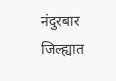नंदुरबार जिल्ह्यात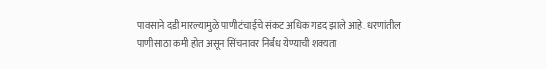पावसाने दडी मारल्यामुळे पाणीटंचाईचे संकट अधिक गडद झाले आहे. धरणांतील पाणीसाठा कमी होत असून सिंचनावर निर्बंध येण्याची शक्यता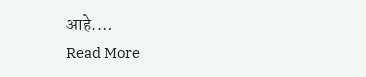आहे.…
Read More